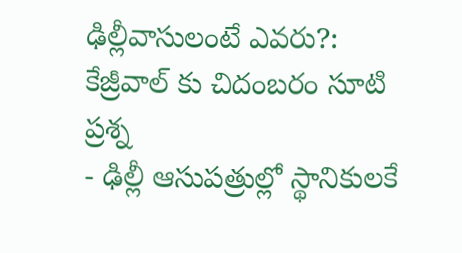ఢిల్లీవాసులంటే ఎవరు?: కేజ్రీవాల్ కు చిదంబరం సూటి ప్రశ్న
- ఢిల్లీ ఆసుపత్రుల్లో స్థానికులకే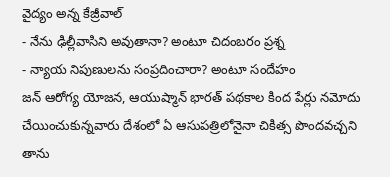వైద్యం అన్న కేజ్రీవాల్
- నేను ఢిల్లీవాసిని అవుతానా? అంటూ చిదంబరం ప్రశ్న
- న్యాయ నిపుణులను సంప్రదించారా? అంటూ సందేహం
జన్ ఆరోగ్య యోజన, ఆయుష్మాన్ భారత్ పథకాల కింద పేర్లు నమోదు చేయించుకున్నవారు దేశంలో ఏ ఆసుపత్రిలోనైనా చికిత్స పొందవచ్చని తాను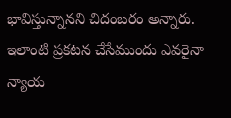భావిస్తున్నానని చిదంబరం అన్నారు. ఇలాంటి ప్రకటన చేసేముందు ఎవరైనా న్యాయ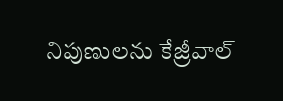నిపుణులను కేజ్రీవాల్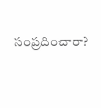సంప్రదించారా?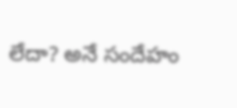లేదా? అనే సందేహం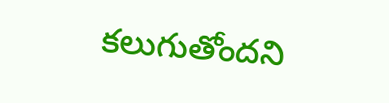కలుగుతోందని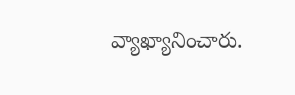వ్యాఖ్యానించారు.